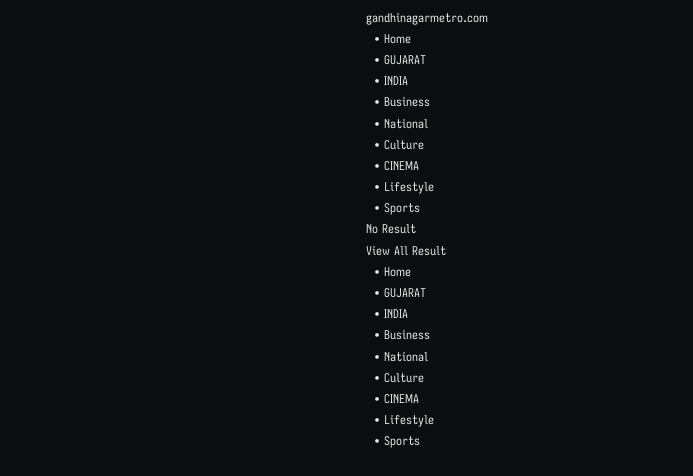gandhinagarmetro.com
  • Home
  • GUJARAT
  • INDIA
  • Business
  • National
  • Culture
  • CINEMA
  • Lifestyle
  • Sports
No Result
View All Result
  • Home
  • GUJARAT
  • INDIA
  • Business
  • National
  • Culture
  • CINEMA
  • Lifestyle
  • Sports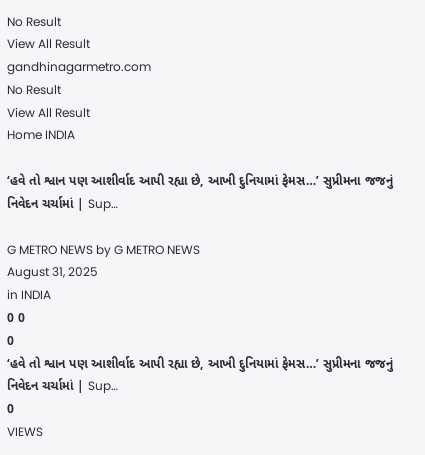No Result
View All Result
gandhinagarmetro.com
No Result
View All Result
Home INDIA

‘હવે તો શ્વાન પણ આશીર્વાદ આપી રહ્યા છે, આખી દુનિયામાં ફેમસ…’ સુપ્રીમના જજનું નિવેદન ચર્ચામાં | Sup…

G METRO NEWS by G METRO NEWS
August 31, 2025
in INDIA
0 0
0
‘હવે તો શ્વાન પણ આશીર્વાદ આપી રહ્યા છે, આખી દુનિયામાં ફેમસ…’ સુપ્રીમના જજનું નિવેદન ચર્ચામાં | Sup…
0
VIEWS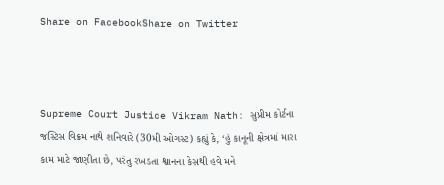Share on FacebookShare on Twitter



Supreme Court Justice Vikram Nath: સુપ્રીમ કોર્ટના જસ્ટિસ વિક્રમ નાથે શનિવારે (30મી ઓગસ્ટ) કહ્યું કે, ‘હું કાનૂની ક્ષેત્રમાં મારા કામ માટે જાણીતા છે, પરંતુ રખડતા શ્વાનના કેસથી હવે મને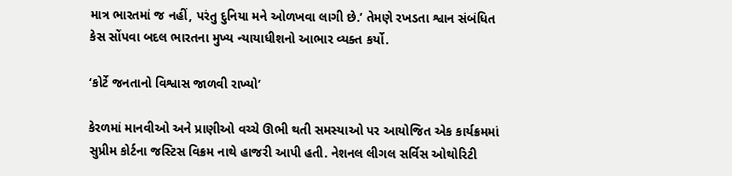માત્ર ભારતમાં જ નહીં, પરંતુ દુનિયા મને ઓળખવા લાગી છે.’ તેમણે રખડતા શ્વાન સંબંધિત કેસ સોંપવા બદલ ભારતના મુખ્ય ન્યાયાધીશનો આભાર વ્યક્ત કર્યો.

‘કોર્ટે જનતાનો વિશ્વાસ જાળવી રાખ્યો’

કેરળમાં માનવીઓ અને પ્રાણીઓ વચ્ચે ઊભી થતી સમસ્યાઓ પર આયોજિત એક કાર્યક્રમમાં સુપ્રીમ કોર્ટના જસ્ટિસ વિક્રમ નાથે હાજરી આપી હતી. નેશનલ લીગલ સર્વિસ ઓથોરિટી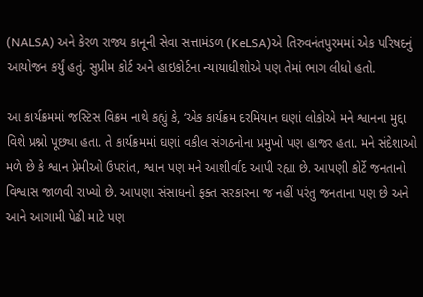(NALSA) અને કેરળ રાજ્ય કાનૂની સેવા સત્તામંડળ (KeLSA)એ તિરુવનંતપુરમમાં એક પરિષદનું આયોજન કર્યું હતું. સુપ્રીમ કોર્ટ અને હાઇકોર્ટના ન્યાયાધીશોએ પણ તેમાં ભાગ લીધો હતો.

આ કાર્યક્રમમાં જસ્ટિસ વિક્રમ નાથે કહ્યું કે, ‘એક કાર્યક્રમ દરમિયાન ઘણાં લોકોએ મને શ્વાનના મુદ્દા વિશે પ્રશ્નો પૂછ્યા હતા. તે કાર્યક્રમમાં ઘણાં વકીલ સંગઠનોના પ્રમુખો પણ હાજર હતા. મને સંદેશાઓ મળે છે કે શ્વાન પ્રેમીઓ ઉપરાંત, શ્વાન પણ મને આશીર્વાદ આપી રહ્યા છે. આપણી કોર્ટે જનતાનો વિશ્વાસ જાળવી રાખ્યો છે. આપણા સંસાધનો ફક્ત સરકારના જ નહીં પરંતુ જનતાના પણ છે અને આને આગામી પેઢી માટે પણ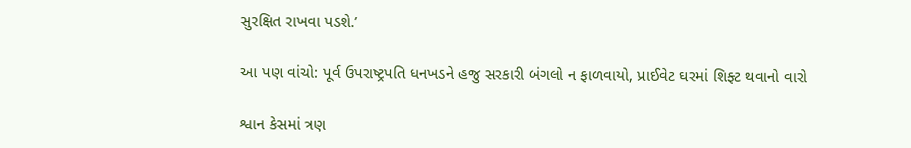સુરક્ષિત રાખવા પડશે.’

આ પણ વાંચો: પૂર્વ ઉપરાષ્ટ્રપતિ ધનખડને હજુ સરકારી બંગલો ન ફાળવાયો, પ્રાઈવેટ ઘરમાં શિફ્ટ થવાનો વારો

શ્વાન કેસમાં ત્રણ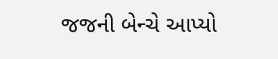જજની બેન્ચે આપ્યો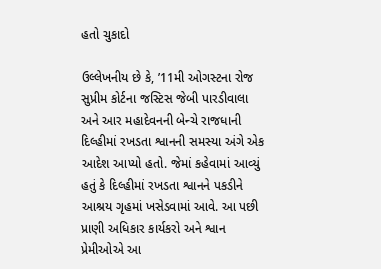હતો ચુકાદો

ઉલ્લેખનીય છે કે, ’11મી ઓગસ્ટના રોજ સુપ્રીમ કોર્ટના જસ્ટિસ જેબી પારડીવાલા અને આર મહાદેવનની બેન્ચે રાજધાની દિલ્હીમાં રખડતા શ્વાનની સમસ્યા અંગે એક આદેશ આપ્યો હતો. જેમાં કહેવામાં આવ્યું હતું કે દિલ્હીમાં રખડતા શ્વાનને પકડીને આશ્રય ગૃહમાં ખસેડવામાં આવે. આ પછી પ્રાણી અધિકાર કાર્યકરો અને શ્વાન પ્રેમીઓએ આ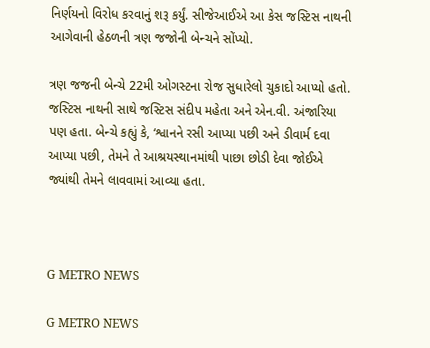નિર્ણયનો વિરોધ કરવાનું શરૂ કર્યું. સીજેઆઈએ આ કેસ જસ્ટિસ નાથની આગેવાની હેઠળની ત્રણ જજોની બેન્ચને સોંપ્યો.

ત્રણ જજની બેન્ચે 22મી ઓગસ્ટના રોજ સુધારેલો ચુકાદો આપ્યો હતો. જસ્ટિસ નાથની સાથે જસ્ટિસ સંદીપ મહેતા અને એન.વી. અંજારિયા પણ હતા. બેન્ચે કહ્યું કે, ‘શ્વાનને રસી આપ્યા પછી અને ડીવાર્મ દવા આપ્યા પછી, તેમને તે આશ્રયસ્થાનમાંથી પાછા છોડી દેવા જોઈએ જ્યાંથી તેમને લાવવામાં આવ્યા હતા.



G METRO NEWS

G METRO NEWS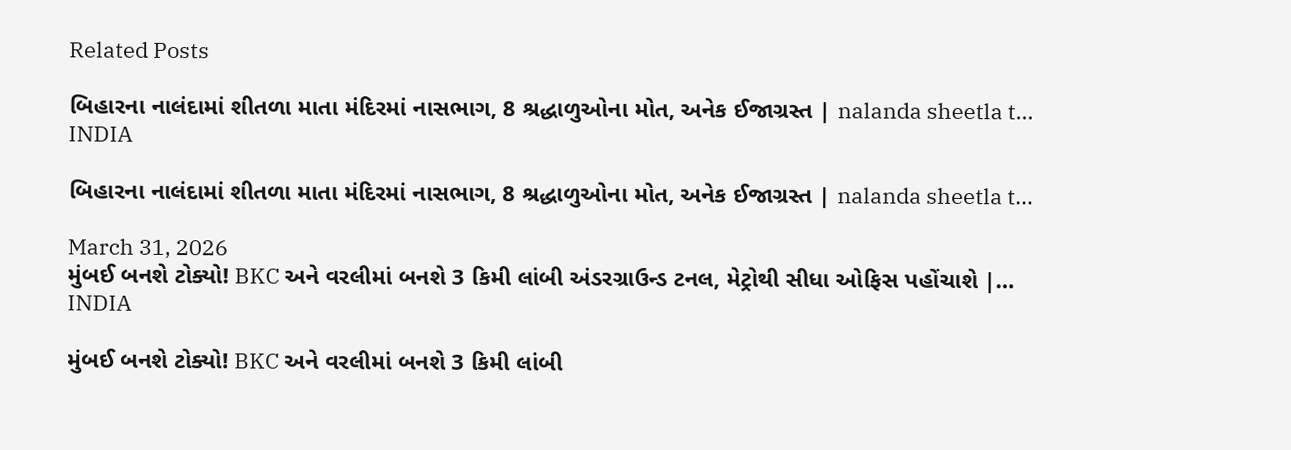Related Posts

બિહારના નાલંદામાં શીતળા માતા મંદિરમાં નાસભાગ, 8 શ્રદ્ધાળુઓના મોત, અનેક ઈજાગ્રસ્ત | nalanda sheetla t…
INDIA

બિહારના નાલંદામાં શીતળા માતા મંદિરમાં નાસભાગ, 8 શ્રદ્ધાળુઓના મોત, અનેક ઈજાગ્રસ્ત | nalanda sheetla t…

March 31, 2026
મુંબઈ બનશે ટોક્યો! BKC અને વરલીમાં બનશે 3 કિમી લાંબી અંડરગ્રાઉન્ડ ટનલ, મેટ્રોથી સીધા ઓફિસ પહોંચાશે |…
INDIA

મુંબઈ બનશે ટોક્યો! BKC અને વરલીમાં બનશે 3 કિમી લાંબી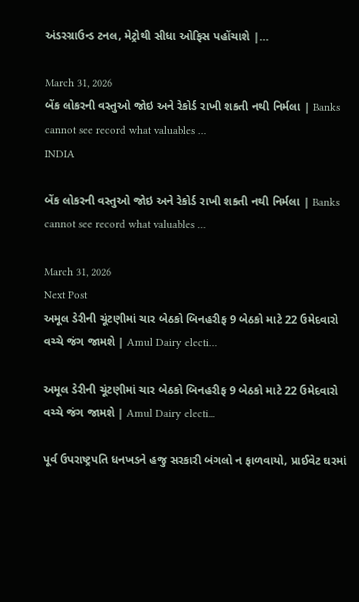અંડરગ્રાઉન્ડ ટનલ, મેટ્રોથી સીધા ઓફિસ પહોંચાશે |…

March 31, 2026
બેંક લોકરની વસ્તુઓ જોઇ અને રેકોર્ડ રાખી શકતી નથી નિર્મલા | Banks cannot see record what valuables …
INDIA

બેંક લોકરની વસ્તુઓ જોઇ અને રેકોર્ડ રાખી શકતી નથી નિર્મલા | Banks cannot see record what valuables …

March 31, 2026
Next Post
અમૂલ ડેરીની ચૂંટણીમાં ચાર બેઠકો બિનહરીફ 9 બેઠકો માટે 22 ઉમેદવારો વચ્ચે જંગ જામશે | Amul Dairy electi…

અમૂલ ડેરીની ચૂંટણીમાં ચાર બેઠકો બિનહરીફ 9 બેઠકો માટે 22 ઉમેદવારો વચ્ચે જંગ જામશે | Amul Dairy electi...

પૂર્વ ઉપરાષ્ટ્રપતિ ધનખડને હજુ સરકારી બંગલો ન ફાળવાયો, પ્રાઈવેટ ઘરમાં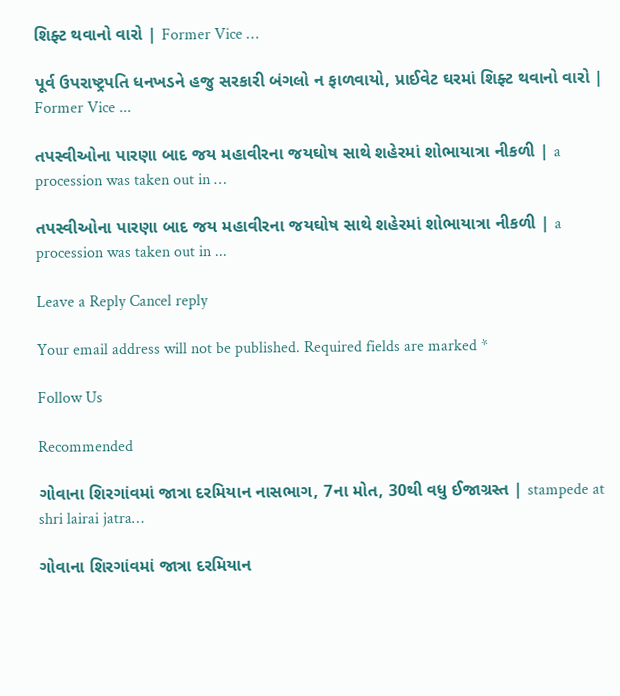શિફ્ટ થવાનો વારો | Former Vice …

પૂર્વ ઉપરાષ્ટ્રપતિ ધનખડને હજુ સરકારી બંગલો ન ફાળવાયો, પ્રાઈવેટ ઘરમાં શિફ્ટ થવાનો વારો | Former Vice ...

તપસ્વીઓના પારણા બાદ જય મહાવીરના જયઘોષ સાથે શહેરમાં શોભાયાત્રા નીકળી | a procession was taken out in …

તપસ્વીઓના પારણા બાદ જય મહાવીરના જયઘોષ સાથે શહેરમાં શોભાયાત્રા નીકળી | a procession was taken out in ...

Leave a Reply Cancel reply

Your email address will not be published. Required fields are marked *

Follow Us

Recommended

ગોવાના શિરગાંવમાં જાત્રા દરમિયાન નાસભાગ, 7ના મોત, 30થી વધુ ઈજાગ્રસ્ત | stampede at shri lairai jatra…

ગોવાના શિરગાંવમાં જાત્રા દરમિયાન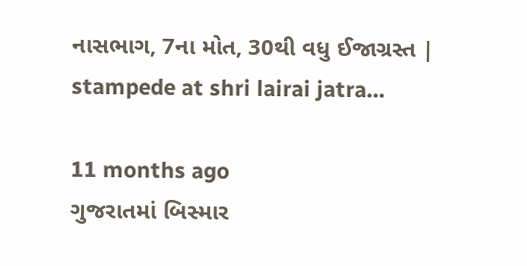નાસભાગ, 7ના મોત, 30થી વધુ ઈજાગ્રસ્ત | stampede at shri lairai jatra…

11 months ago
ગુજરાતમાં બિસ્માર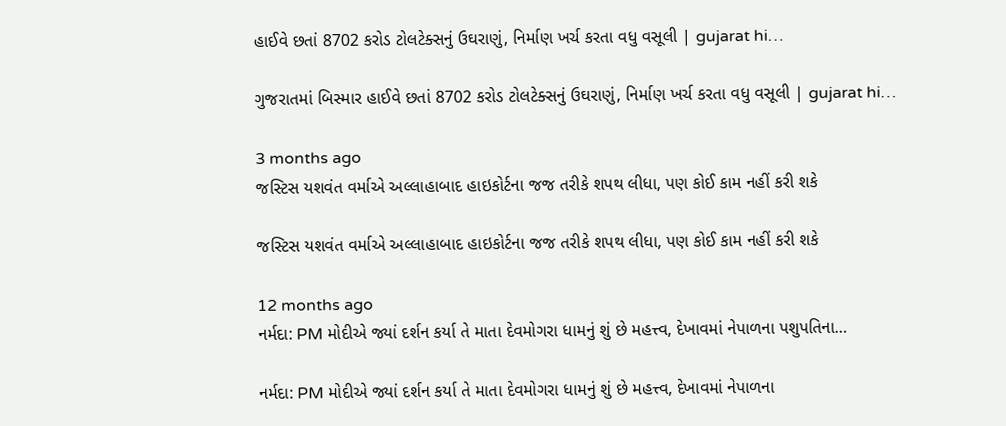હાઈવે છતાં 8702 કરોડ ટોલટેક્સનું ઉઘરાણું, નિર્માણ ખર્ચ કરતા વધુ વસૂલી | gujarat hi…

ગુજરાતમાં બિસ્માર હાઈવે છતાં 8702 કરોડ ટોલટેક્સનું ઉઘરાણું, નિર્માણ ખર્ચ કરતા વધુ વસૂલી | gujarat hi…

3 months ago
જસ્ટિસ યશવંત વર્માએ અલ્લાહાબાદ હાઇકોર્ટના જજ તરીકે શપથ લીધા, પણ કોઈ કામ નહીં કરી શકે

જસ્ટિસ યશવંત વર્માએ અલ્લાહાબાદ હાઇકોર્ટના જજ તરીકે શપથ લીધા, પણ કોઈ કામ નહીં કરી શકે

12 months ago
નર્મદા: PM મોદીએ જ્યાં દર્શન કર્યા તે માતા દેવમોગરા ધામનું શું છે મહત્ત્વ, દેખાવમાં નેપાળના પશુપતિના…

નર્મદા: PM મોદીએ જ્યાં દર્શન કર્યા તે માતા દેવમોગરા ધામનું શું છે મહત્ત્વ, દેખાવમાં નેપાળના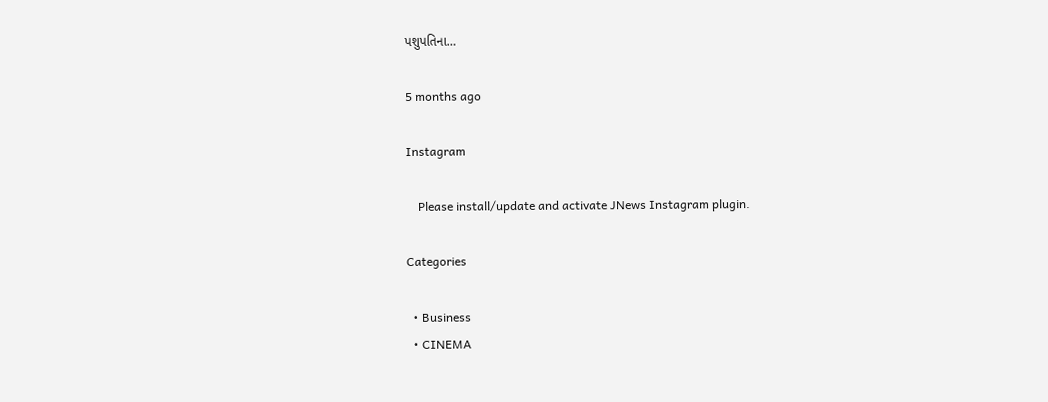પશુપતિના…

5 months ago

Instagram

    Please install/update and activate JNews Instagram plugin.

Categories

  • Business
  • CINEMA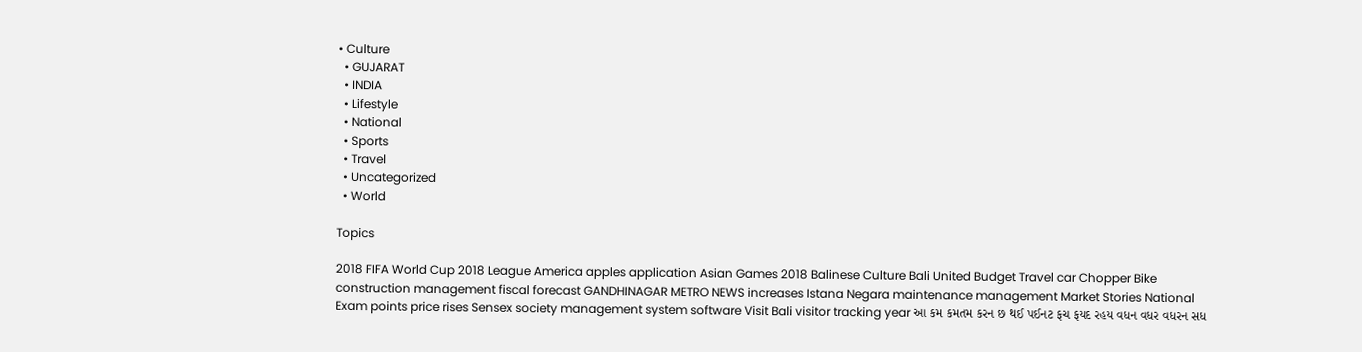• Culture
  • GUJARAT
  • INDIA
  • Lifestyle
  • National
  • Sports
  • Travel
  • Uncategorized
  • World

Topics

2018 FIFA World Cup 2018 League America apples application Asian Games 2018 Balinese Culture Bali United Budget Travel car Chopper Bike construction management fiscal forecast GANDHINAGAR METRO NEWS increases Istana Negara maintenance management Market Stories National Exam points price rises Sensex society management system software Visit Bali visitor tracking year આ કમ કમતમ કરન છ થઈ પઈનટ ફચ ફયદ રહય વધન વધર વધરન સધ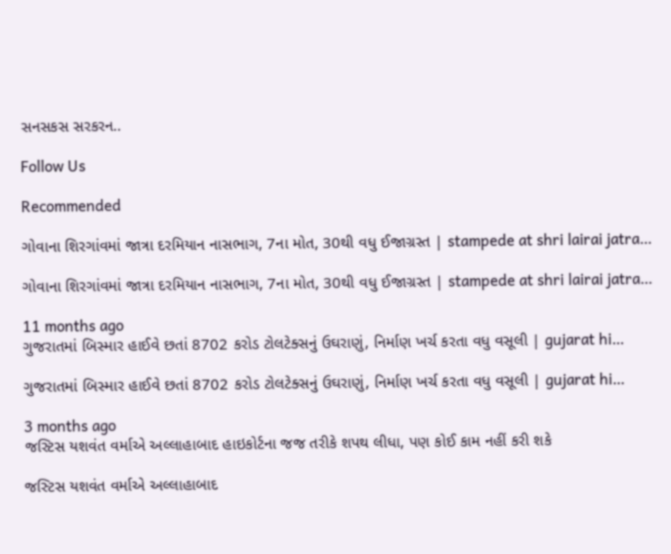સનસકસ સરકરન..

Follow Us

Recommended

ગોવાના શિરગાંવમાં જાત્રા દરમિયાન નાસભાગ, 7ના મોત, 30થી વધુ ઈજાગ્રસ્ત | stampede at shri lairai jatra…

ગોવાના શિરગાંવમાં જાત્રા દરમિયાન નાસભાગ, 7ના મોત, 30થી વધુ ઈજાગ્રસ્ત | stampede at shri lairai jatra…

11 months ago
ગુજરાતમાં બિસ્માર હાઈવે છતાં 8702 કરોડ ટોલટેક્સનું ઉઘરાણું, નિર્માણ ખર્ચ કરતા વધુ વસૂલી | gujarat hi…

ગુજરાતમાં બિસ્માર હાઈવે છતાં 8702 કરોડ ટોલટેક્સનું ઉઘરાણું, નિર્માણ ખર્ચ કરતા વધુ વસૂલી | gujarat hi…

3 months ago
જસ્ટિસ યશવંત વર્માએ અલ્લાહાબાદ હાઇકોર્ટના જજ તરીકે શપથ લીધા, પણ કોઈ કામ નહીં કરી શકે

જસ્ટિસ યશવંત વર્માએ અલ્લાહાબાદ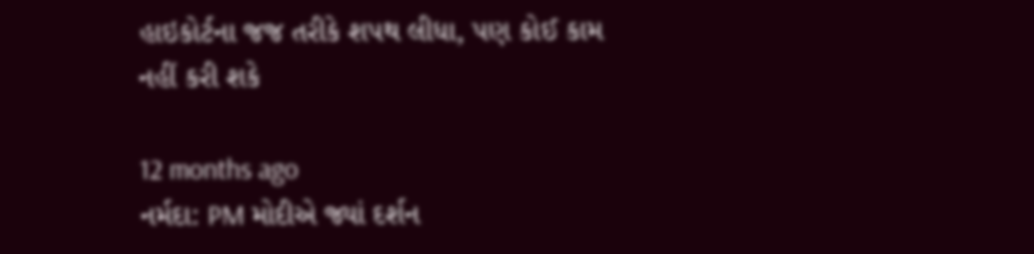હાઇકોર્ટના જજ તરીકે શપથ લીધા, પણ કોઈ કામ નહીં કરી શકે

12 months ago
નર્મદા: PM મોદીએ જ્યાં દર્શન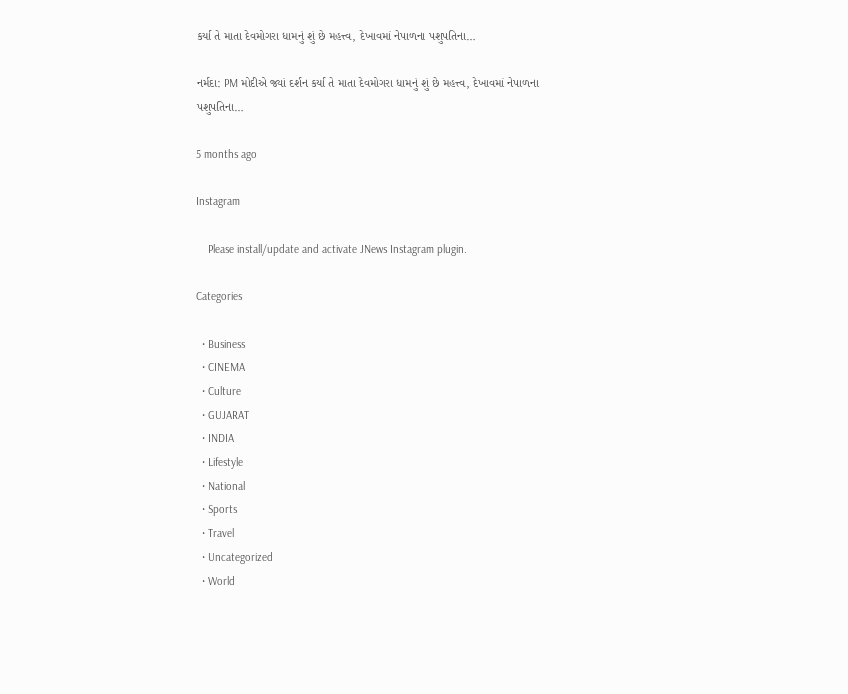કર્યા તે માતા દેવમોગરા ધામનું શું છે મહત્ત્વ, દેખાવમાં નેપાળના પશુપતિના…

નર્મદા: PM મોદીએ જ્યાં દર્શન કર્યા તે માતા દેવમોગરા ધામનું શું છે મહત્ત્વ, દેખાવમાં નેપાળના પશુપતિના…

5 months ago

Instagram

    Please install/update and activate JNews Instagram plugin.

Categories

  • Business
  • CINEMA
  • Culture
  • GUJARAT
  • INDIA
  • Lifestyle
  • National
  • Sports
  • Travel
  • Uncategorized
  • World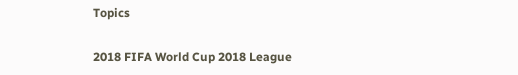Topics

2018 FIFA World Cup 2018 League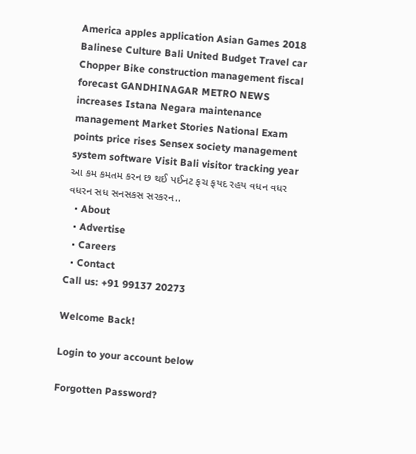America apples application Asian Games 2018 Balinese Culture Bali United Budget Travel car Chopper Bike construction management fiscal forecast GANDHINAGAR METRO NEWS increases Istana Negara maintenance management Market Stories National Exam points price rises Sensex society management system software Visit Bali visitor tracking year આ કમ કમતમ કરન છ થઈ પઈનટ ફચ ફયદ રહય વધન વધર વધરન સધ સનસકસ સરકરન..
  • About
  • Advertise
  • Careers
  • Contact
Call us: +91 99137 20273

Welcome Back!

Login to your account below

Forgotten Password?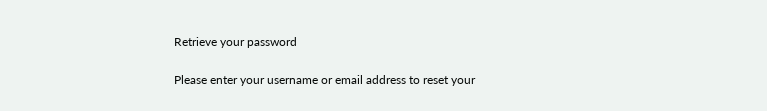Retrieve your password

Please enter your username or email address to reset your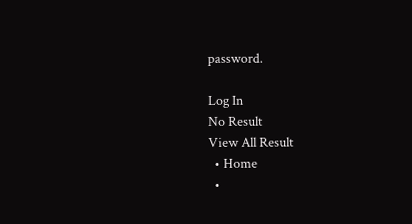password.

Log In
No Result
View All Result
  • Home
  •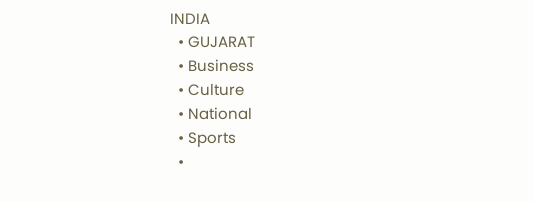INDIA
  • GUJARAT
  • Business
  • Culture
  • National
  • Sports
  •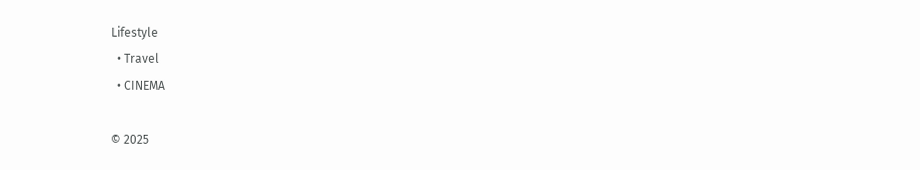Lifestyle
  • Travel
  • CINEMA

© 2025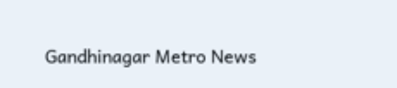Gandhinagar Metro News